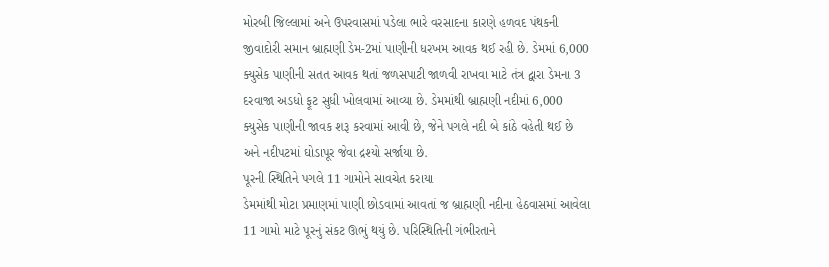મોરબી જિલ્લામાં અને ઉપરવાસમાં પડેલા ભારે વરસાદના કારણે હળવદ પંથકની જીવાદોરી સમાન બ્રાહ્મણી ડેમ-2માં પાણીની ધરખમ આવક થઈ રહી છે. ડેમમાં 6,000 ક્યુસેક પાણીની સતત આવક થતાં જળસપાટી જાળવી રાખવા માટે તંત્ર દ્વારા ડેમના 3 દરવાજા અડધો ફૂટ સુધી ખોલવામાં આવ્યા છે. ડેમમાંથી બ્રાહ્મણી નદીમાં 6,000 ક્યુસેક પાણીની જાવક શરૂ કરવામાં આવી છે, જેને પગલે નદી બે કાંઠે વહેતી થઈ છે અને નદીપટમાં ઘોડાપૂર જેવા દ્રશ્યો સર્જાયા છે.
પૂરની સ્થિતિને પગલે 11 ગામોને સાવચેત કરાયા
ડેમમાંથી મોટા પ્રમાણમાં પાણી છોડવામાં આવતાં જ બ્રાહ્મણી નદીના હેઠવાસમાં આવેલા 11 ગામો માટે પૂરનું સંકટ ઊભું થયું છે. પરિસ્થિતિની ગંભીરતાને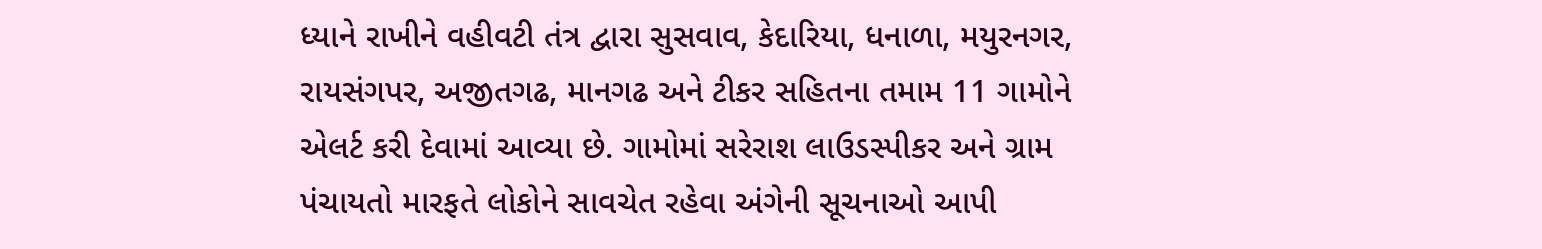ધ્યાને રાખીને વહીવટી તંત્ર દ્વારા સુસવાવ, કેદારિયા, ધનાળા, મયુરનગર, રાયસંગપર, અજીતગઢ, માનગઢ અને ટીકર સહિતના તમામ 11 ગામોને એલર્ટ કરી દેવામાં આવ્યા છે. ગામોમાં સરેરાશ લાઉડસ્પીકર અને ગ્રામ પંચાયતો મારફતે લોકોને સાવચેત રહેવા અંગેની સૂચનાઓ આપી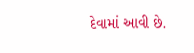દેવામાં આવી છે.